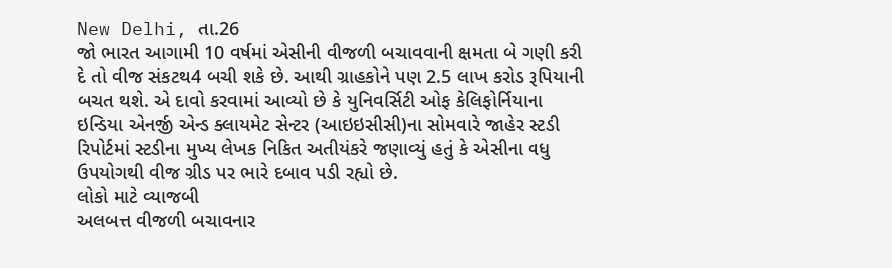New Delhi, તા.26
જો ભારત આગામી 10 વર્ષમાં એસીની વીજળી બચાવવાની ક્ષમતા બે ગણી કરી દે તો વીજ સંકટથ4 બચી શકે છે. આથી ગ્રાહકોને પણ 2.5 લાખ કરોડ રૂપિયાની બચત થશે. એ દાવો કરવામાં આવ્યો છે કે યુનિવર્સિટી ઓફ કેલિફોર્નિયાના ઇન્ડિયા એનર્જી એન્ડ ક્લાયમેટ સેન્ટર (આઇઇસીસી)ના સોમવારે જાહેર સ્ટડી રિપોર્ટમાં સ્ટડીના મુખ્ય લેખક નિકિત અતીયંકરે જણાવ્યું હતું કે એસીના વધુ ઉપયોગથી વીજ ગ્રીડ પર ભારે દબાવ પડી રહ્યો છે.
લોકો માટે વ્યાજબી
અલબત્ત વીજળી બચાવનાર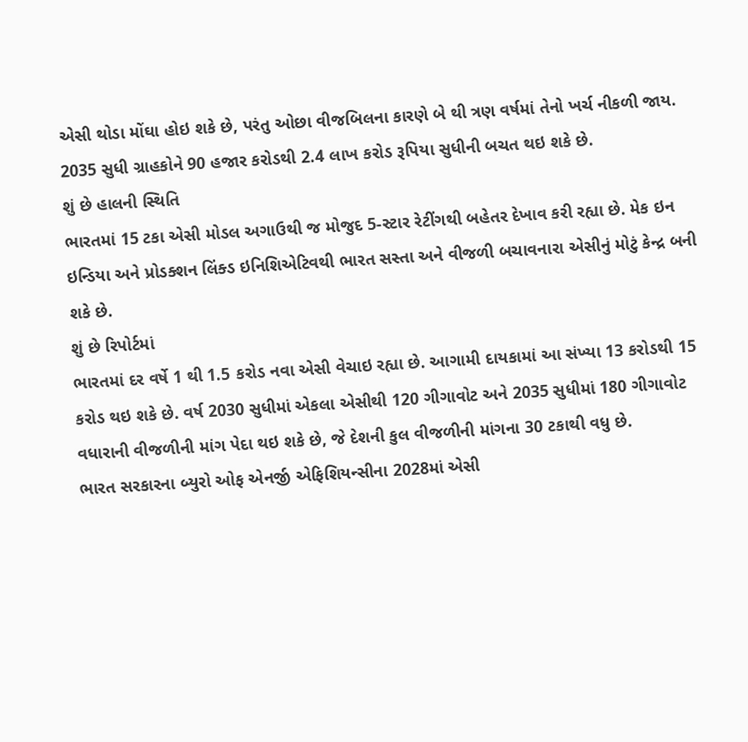એસી થોડા મોંઘા હોઇ શકે છે, પરંતુ ઓછા વીજબિલના કારણે બે થી ત્રણ વર્ષમાં તેનો ખર્ચ નીકળી જાય. 2035 સુધી ગ્રાહકોને 90 હજાર કરોડથી 2.4 લાખ કરોડ રૂપિયા સુધીની બચત થઇ શકે છે.
શું છે હાલની સ્થિતિ
ભારતમાં 15 ટકા એસી મોડલ અગાઉથી જ મોજુદ 5-સ્ટાર રેટીંગથી બહેતર દેખાવ કરી રહ્યા છે. મેક ઇન ઇન્ડિયા અને પ્રોડક્શન લિંક્ડ ઇનિશિએટિવથી ભારત સસ્તા અને વીજળી બચાવનારા એસીનું મોટું કેન્દ્ર બની શકે છે.
શું છે રિપોર્ટમાં
ભારતમાં દર વર્ષે 1 થી 1.5 કરોડ નવા એસી વેચાઇ રહ્યા છે. આગામી દાયકામાં આ સંખ્યા 13 કરોડથી 15 કરોડ થઇ શકે છે. વર્ષ 2030 સુધીમાં એકલા એસીથી 120 ગીગાવોટ અને 2035 સુધીમાં 180 ગીગાવોટ વધારાની વીજળીની માંગ પેદા થઇ શકે છે, જે દેશની કુલ વીજળીની માંગના 30 ટકાથી વધુ છે.
ભારત સરકારના બ્યુરો ઓફ એનર્જી એફિશિયન્સીના 2028માં એસી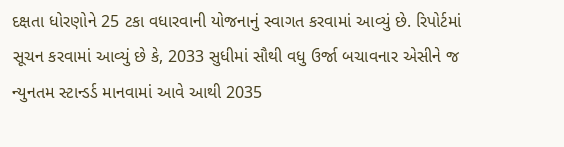દક્ષતા ધોરણોને 25 ટકા વધારવાની યોજનાનું સ્વાગત કરવામાં આવ્યું છે. રિપોર્ટમાં સૂચન કરવામાં આવ્યું છે કે, 2033 સુધીમાં સૌથી વધુ ઉર્જા બચાવનાર એસીને જ ન્યુનતમ સ્ટાન્ડર્ડ માનવામાં આવે આથી 2035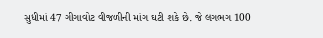સુધીમાં 47 ગીગાવોટ વીજળીની માંગ ઘટી શકે છે. જે લગભગ 100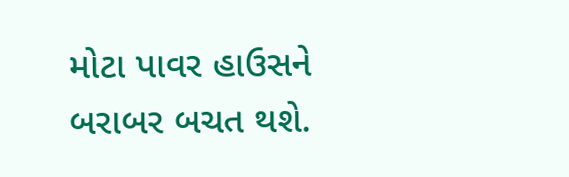મોટા પાવર હાઉસને બરાબર બચત થશે.